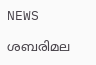NEWS

ശബരിമല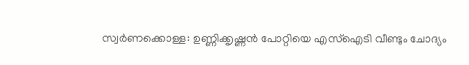സ്വര്‍ണക്കൊള്ള: ഉണ്ണിക്കൃഷ്ണന്‍ പോറ്റിയെ എസ്‌ഐടി വീണ്ടും ചോദ്യം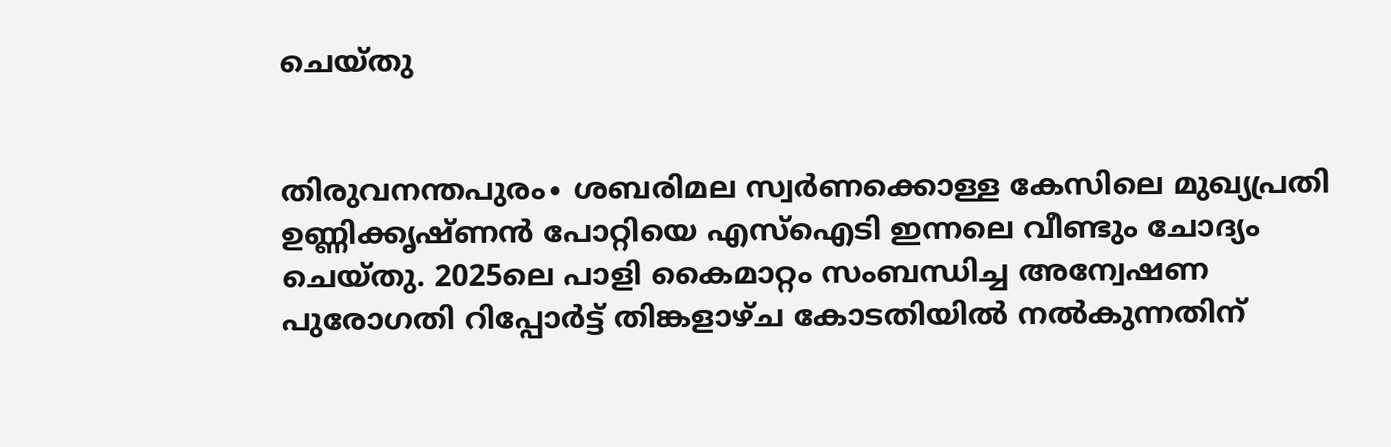ചെയ്തു


തിരുവനന്തപുരം∙ ശബരിമല സ്വര്‍ണക്കൊള്ള കേസിലെ മുഖ്യപ്രതി ഉണ്ണിക്കൃഷ്ണന്‍ പോറ്റിയെ എസ്‌ഐടി ഇന്നലെ വീണ്ടും ചോദ്യം ചെയ്തു. 2025ലെ പാളി കൈമാറ്റം സംബന്ധിച്ച അന്വേഷണ പുരോഗതി റിപ്പോര്‍ട്ട് തിങ്കളാഴ്ച കോടതിയില്‍ നല്‍കുന്നതിന്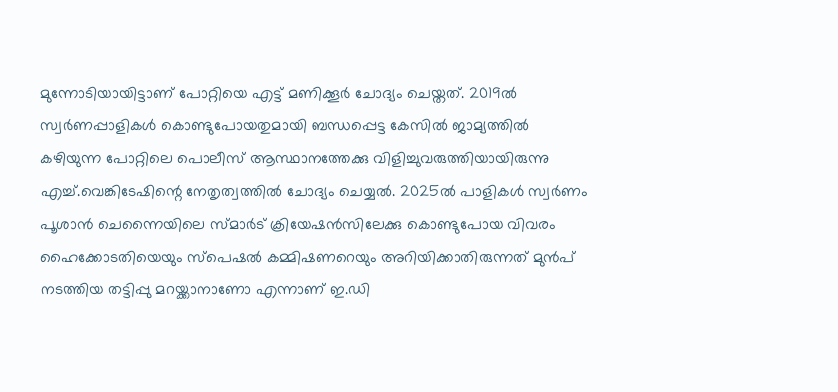മുന്നോടിയായിട്ടാണ് പോറ്റിയെ എട്ട് മണിക്കൂര്‍ ചോദ്യം ചെയ്തത്. 2019ല്‍ സ്വര്‍ണപ്പാളികള്‍ കൊണ്ടുപോയതുമായി ബന്ധപ്പെട്ട കേസില്‍ ജാമ്യത്തില്‍ കഴിയുന്ന പോറ്റിലെ പൊലീസ് ആസ്ഥാനത്തേക്കു വിളിച്ചുവരുത്തിയായിരുന്നു എച്ച്.വെങ്കിടേഷിന്റെ നേതൃത്വത്തില്‍ ചോദ്യം ചെയ്യല്‍. 2025ല്‍ പാളികള്‍ സ്വര്‍ണം പൂശാന്‍ ചെന്നൈയിലെ സ്മാര്‍ട് ക്രിയേഷന്‍സിലേക്കു കൊണ്ടുപോയ വിവരം ഹൈക്കോടതിയെയും സ്പെഷല്‍ കമ്മിഷണറെയും അറിയിക്കാതിരുന്നത് മുന്‍പ് നടത്തിയ തട്ടിപ്പു മറയ്ക്കാനാണോ എന്നാണ് ഇ.ഡി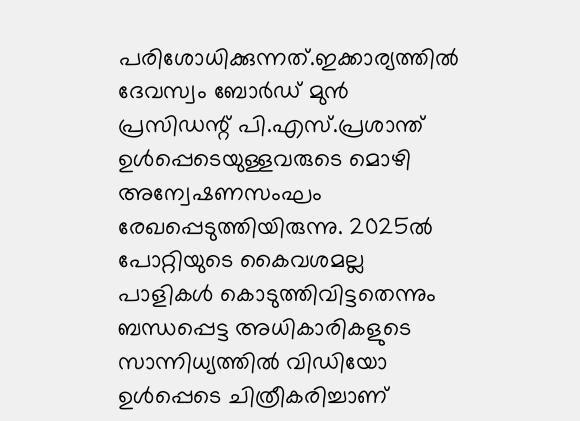പരിശോധിക്കുന്നത്.ഇക്കാര്യത്തില്‍ ദേവസ്വം ബോര്‍ഡ് മുന്‍ പ്രസിഡന്റ് പി.എസ്.പ്രശാന്ത് ഉള്‍പ്പെടെയുള്ളവരുടെ മൊഴി അന്വേഷണസംഘം രേഖപ്പെടുത്തിയിരുന്നു. 2025ല്‍ പോറ്റിയുടെ കൈവശമല്ല പാളികള്‍ കൊടുത്തിവിട്ടതെന്നും ബന്ധപ്പെട്ട അധികാരികളുടെ സാന്നിധ്യത്തില്‍ വിഡിയോ ഉള്‍പ്പെടെ ചിത്രീകരിച്ചാണ്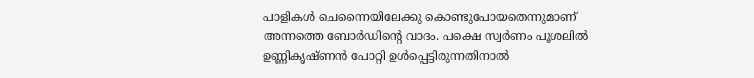പാളികള്‍ ചെന്നൈയിലേക്കു കൊണ്ടുപോയതെന്നുമാണ് അന്നത്തെ ബോര്‍ഡിന്റെ വാദം. പക്ഷെ സ്വര്‍ണം പൂശലില്‍ ഉണ്ണികൃഷ്ണന്‍ പോറ്റി ഉള്‍പ്പെട്ടിരുന്നതിനാല്‍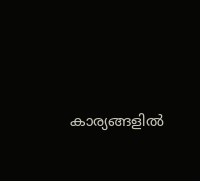കാര്യങ്ങളില്‍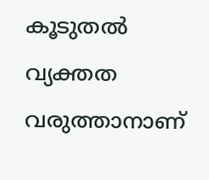കൂടുതല്‍ വ്യക്തത വരുത്താനാണ്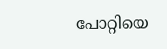പോറ്റിയെ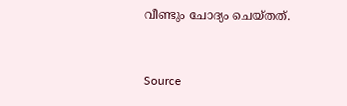വീണ്ടും ചോദ്യം ചെയ്തത്.


Source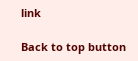link

Back to top button